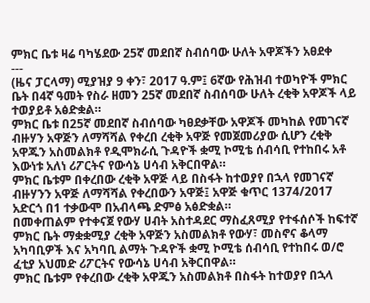ምክር ቤቱ ዛሬ ባካሄደው 25ኛ መደበኛ ስብሰባው ሁለት አዋጆችን አፀደቀ
---
(ዜና ፓርላማ) ሚያዝያ 9 ቀን፣ 2017 ዓ.ም፤ 6ኛው የሕዝብ ተወካዮች ምክር ቤት በ4ኛ ዓመት የስራ ዘመን 25ኛ መደበኛ ስብሰባው ሁለት ረቂቅ አዋጆች ላይ ተወያይቶ አፅድቋል።
ምክር ቤቱ በ25ኛ መደበኛ ስብሰባው ካፀደቃቸው አዋጆች መካከል የመገናኛ ብዙሃን አዋጅን ለማሻሻል የቀረበ ረቂቅ አዋጅ የመጀመሪያው ሲሆን ረቂቅ አዋጁን አስመልክቶ የዲሞክራሲ ጉዳዮች ቋሚ ኮሚቴ ሰብሳቢ የተከበሩ አቶ እውነቱ አለነ ሪፖርትና የውሳኔ ሀሳብ አቅርበዋል።
ምክር ቤቱም በቀረበው ረቂቅ አዋጅ ላይ በስፋት ከተወያየ በኋላ የመገናኛ ብዙሃንን አዋጅ ለማሻሻል የቀረበውን አዋጅ፤ አዋጅ ቁጥር 1374/2017 አድርጎ በ1 ተቃውሞ በአብላጫ ድምፅ አፅድቋል።
በመቀጠልም የተቀናጀ የውሃ ሀብት አስተዳደር ማስፈጸሚያ የተፋሰሶች ከፍተኛ ምክር ቤት ማቋቋሚያ ረቂቅ አዋጅን አስመልክቶ የውሃ፣ መስኖና ቆላማ አካባቢዎች እና አካባቢ ልማት ጉዳዮች ቋሚ ኮሚቴ ሰብሳቢ የተከበሩ ወ/ሮ ፈቲያ አህመድ ሪፖርትና የውሳኔ ሀሳብ አቅርበዋል።
ምክር ቤቱም የቀረበው ረቂቅ አዋጁን አስመልክቶ በስፋት ከተወያየ በኋላ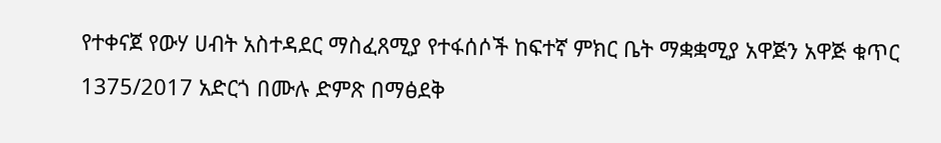የተቀናጀ የውሃ ሀብት አስተዳደር ማስፈጸሚያ የተፋሰሶች ከፍተኛ ምክር ቤት ማቋቋሚያ አዋጅን አዋጅ ቁጥር 1375/2017 አድርጎ በሙሉ ድምጽ በማፅደቅ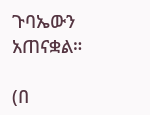ጉባኤውን አጠናቋል።

(በ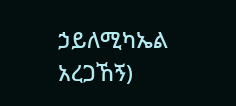ኃይለሚካኤል አረጋኸኝ)